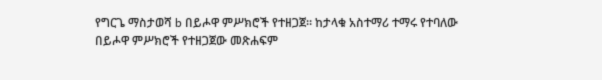የግርጌ ማስታወሻ b በይሖዋ ምሥክሮች የተዘጋጀ። ከታላቁ አስተማሪ ተማሩ የተባለው በይሖዋ ምሥክሮች የተዘጋጀው መጽሐፍም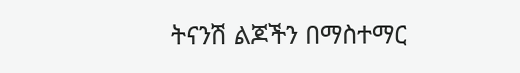ትናንሽ ልጆችን በማስተማር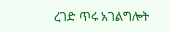ረገድ ጥሩ አገልግሎት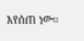እየሰጠ ነው።